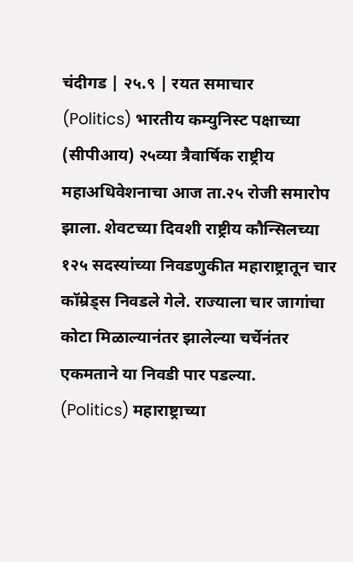चंदीगड | २५.९ | रयत समाचार
(Politics) भारतीय कम्युनिस्ट पक्षाच्या (सीपीआय) २५व्या त्रैवार्षिक राष्ट्रीय महाअधिवेशनाचा आज ता.२५ रोजी समारोप झाला. शेवटच्या दिवशी राष्ट्रीय कौन्सिलच्या १२५ सदस्यांच्या निवडणुकीत महाराष्ट्रातून चार कॉम्रेड्स निवडले गेले. राज्याला चार जागांचा कोटा मिळाल्यानंतर झालेल्या चर्चेनंतर एकमताने या निवडी पार पडल्या.
(Politics) महाराष्ट्राच्या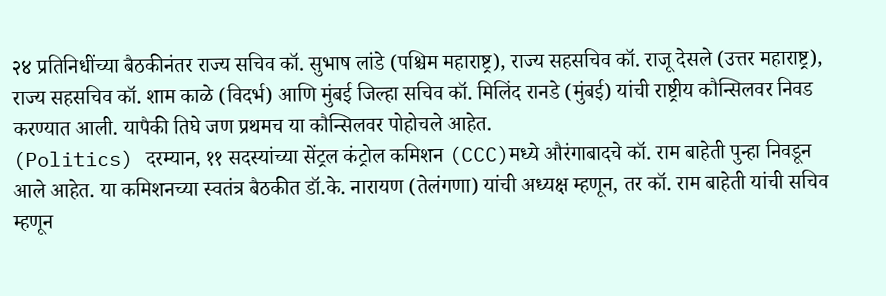२४ प्रतिनिधींच्या बैठकीनंतर राज्य सचिव कॉ. सुभाष लांडे (पश्चिम महाराष्ट्र), राज्य सहसचिव कॉ. राजू देसले (उत्तर महाराष्ट्र), राज्य सहसचिव कॉ. शाम काळे (विदर्भ) आणि मुंबई जिल्हा सचिव कॉ. मिलिंद रानडे (मुंबई) यांची राष्ट्रीय कौन्सिलवर निवड करण्यात आली. यापैकी तिघे जण प्रथमच या कौन्सिलवर पोहोचले आहेत.
(Politics) दरम्यान, ११ सदस्यांच्या सेंट्रल कंट्रोल कमिशन (CCC)मध्ये औरंगाबादचे कॉ. राम बाहेती पुन्हा निवडून आले आहेत. या कमिशनच्या स्वतंत्र बैठकीत डॉ.के. नारायण (तेलंगणा) यांची अध्यक्ष म्हणून, तर कॉ. राम बाहेती यांची सचिव म्हणून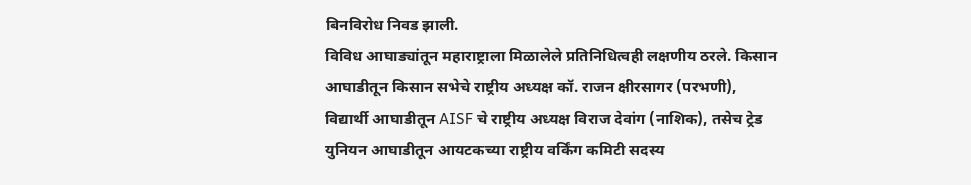बिनविरोध निवड झाली.
विविध आघाड्यांतून महाराष्ट्राला मिळालेले प्रतिनिधित्वही लक्षणीय ठरले. किसान आघाडीतून किसान सभेचे राष्ट्रीय अध्यक्ष कॉ. राजन क्षीरसागर (परभणी), विद्यार्थी आघाडीतून AISF चे राष्ट्रीय अध्यक्ष विराज देवांग (नाशिक), तसेच ट्रेड युनियन आघाडीतून आयटकच्या राष्ट्रीय वर्किंग कमिटी सदस्य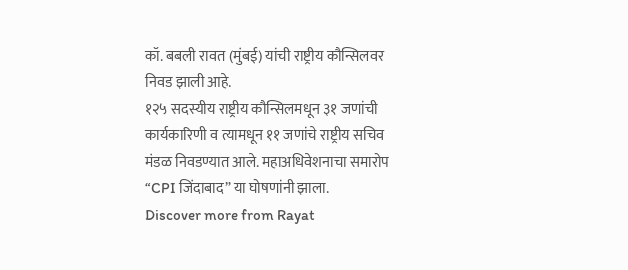कॉ. बबली रावत (मुंबई) यांची राष्ट्रीय कौन्सिलवर निवड झाली आहे.
१२५ सदस्यीय राष्ट्रीय कौन्सिलमधून ३१ जणांची कार्यकारिणी व त्यामधून ११ जणांचे राष्ट्रीय सचिव मंडळ निवडण्यात आले. महाअधिवेशनाचा समारोप “CPI जिंदाबाद” या घोषणांनी झाला.
Discover more from Rayat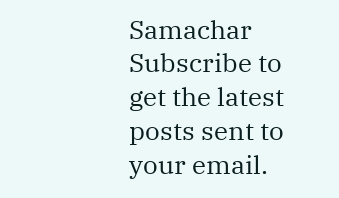Samachar
Subscribe to get the latest posts sent to your email.